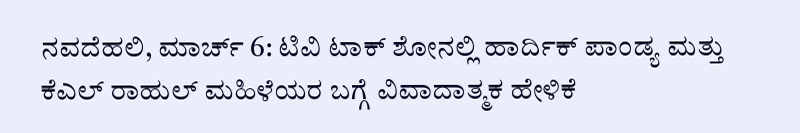ನವದೆಹಲಿ, ಮಾರ್ಚ್ 6: ಟಿವಿ ಟಾಕ್ ಶೋನಲ್ಲಿ ಹಾರ್ದಿಕ್ ಪಾಂಡ್ಯ ಮತ್ತು ಕೆಎಲ್ ರಾಹುಲ್ ಮಹಿಳೆಯರ ಬಗ್ಗೆ ವಿವಾದಾತ್ಮಕ ಹೇಳಿಕೆ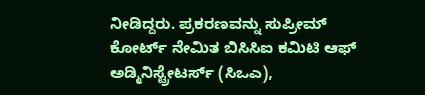ನೀಡಿದ್ದರು. ಪ್ರಕರಣವನ್ನು ಸುಪ್ರೀಮ್ ಕೋರ್ಟ್ ನೇಮಿತ ಬಿಸಿಸಿಐ ಕಮಿಟಿ ಆಫ್ ಅಡ್ಮಿನಿಸ್ಟ್ರೇಟರ್ಸ್ (ಸಿಒಎ),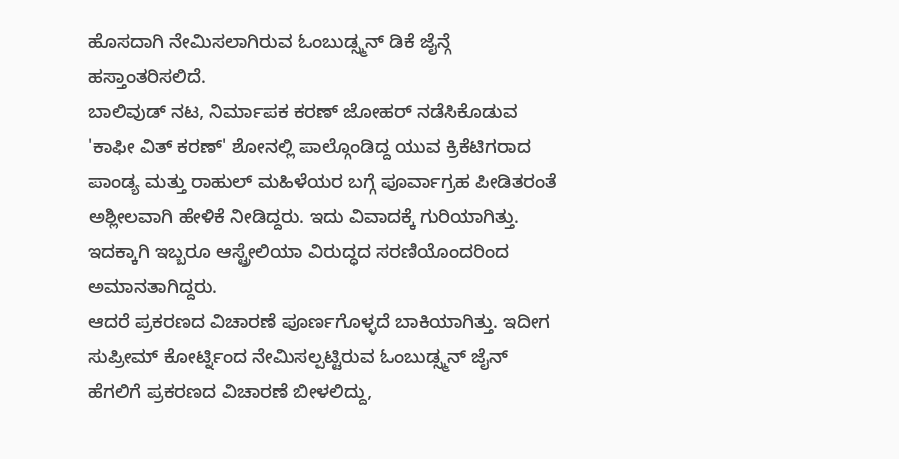ಹೊಸದಾಗಿ ನೇಮಿಸಲಾಗಿರುವ ಓಂಬುಡ್ಸ್ಮನ್ ಡಿಕೆ ಜೈನ್ಗೆ ಹಸ್ತಾಂತರಿಸಲಿದೆ.
ಬಾಲಿವುಡ್ ನಟ, ನಿರ್ಮಾಪಕ ಕರಣ್ ಜೋಹರ್ ನಡೆಸಿಕೊಡುವ 'ಕಾಫೀ ವಿತ್ ಕರಣ್' ಶೋನಲ್ಲಿ ಪಾಲ್ಗೊಂಡಿದ್ದ ಯುವ ಕ್ರಿಕೆಟಿಗರಾದ ಪಾಂಡ್ಯ ಮತ್ತು ರಾಹುಲ್ ಮಹಿಳೆಯರ ಬಗ್ಗೆ ಪೂರ್ವಾಗ್ರಹ ಪೀಡಿತರಂತೆ ಅಶ್ಲೀಲವಾಗಿ ಹೇಳಿಕೆ ನೀಡಿದ್ದರು. ಇದು ವಿವಾದಕ್ಕೆ ಗುರಿಯಾಗಿತ್ತು. ಇದಕ್ಕಾಗಿ ಇಬ್ಬರೂ ಆಸ್ಟ್ರೇಲಿಯಾ ವಿರುದ್ಧದ ಸರಣಿಯೊಂದರಿಂದ ಅಮಾನತಾಗಿದ್ದರು.
ಆದರೆ ಪ್ರಕರಣದ ವಿಚಾರಣೆ ಪೂರ್ಣಗೊಳ್ಳದೆ ಬಾಕಿಯಾಗಿತ್ತು. ಇದೀಗ ಸುಪ್ರೀಮ್ ಕೋರ್ಟ್ನಿಂದ ನೇಮಿಸಲ್ಪಟ್ಟಿರುವ ಓಂಬುಡ್ಸ್ಮನ್ ಜೈನ್ ಹೆಗಲಿಗೆ ಪ್ರಕರಣದ ವಿಚಾರಣೆ ಬೀಳಲಿದ್ದು,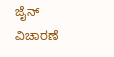ಜೈನ್ ವಿಚಾರಣೆ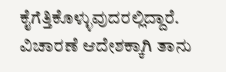ಕೈಗೆತ್ತಿಕೊಳ್ಳುವುದರಲ್ಲಿದ್ದಾರೆ. ವಿಚಾರಣೆ ಆದೇಶಕ್ಕಾಗಿ ತಾನು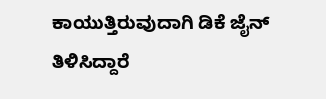ಕಾಯುತ್ತಿರುವುದಾಗಿ ಡಿಕೆ ಜೈನ್ ತಿಳಿಸಿದ್ದಾರೆ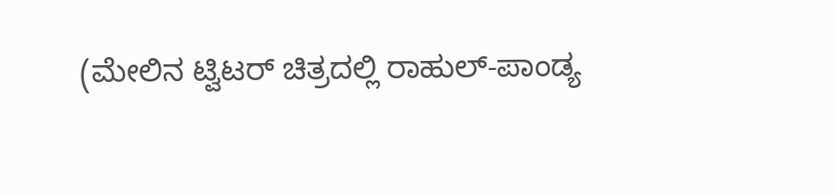(ಮೇಲಿನ ಟ್ವಿಟರ್ ಚಿತ್ರದಲ್ಲಿ ರಾಹುಲ್-ಪಾಂಡ್ಯ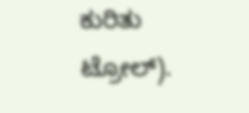ಕುರಿತು ಟ್ರೋಲ್).